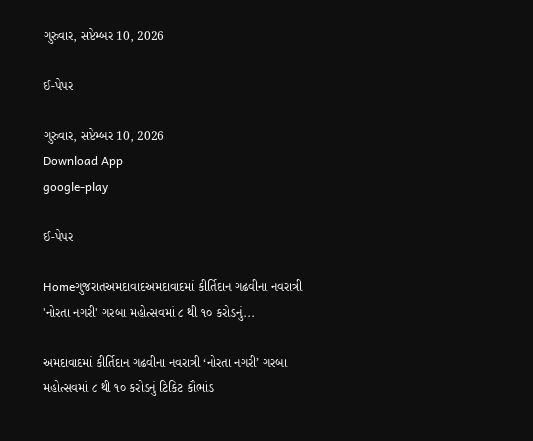ગુરુવાર, સપ્ટેમ્બર 10, 2026

ઈ-પેપર

ગુરુવાર, સપ્ટેમ્બર 10, 2026
Download App
google-play

ઈ-પેપર

Homeગુજરાતઅમદાવાદઅમદાવાદમાં કીર્તિદાન ગઢવીના નવરાત્રી 'નોરતા નગરી' ગરબા મહોત્સવમાં ૮ થી ૧૦ કરોડનું...

અમદાવાદમાં કીર્તિદાન ગઢવીના નવરાત્રી ‘નોરતા નગરી’ ગરબા મહોત્સવમાં ૮ થી ૧૦ કરોડનું ટિકિટ કૌભાંડ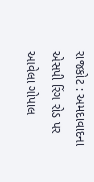રાજકોટ : અમદાવાદના એસપી રિંગ રોડ પર આવેલા ગોપાલ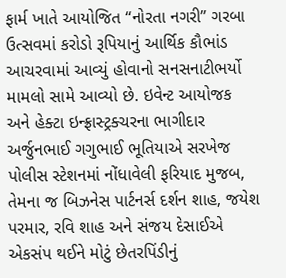ફાર્મ ખાતે આયોજિત “નોરતા નગરી” ગરબા ઉત્સવમાં કરોડો રૂપિયાનું આર્થિક કૌભાંડ આચરવામાં આવ્યું હોવાનો સનસનાટીભર્યો મામલો સામે આવ્યો છે. ઇવેન્ટ આયોજક અને હેક્ટા ઇન્ફ્રાસ્ટ્રક્ચરના ભાગીદાર અર્જુનભાઈ ગગુભાઈ ભૂતિયાએ સરખેજ પોલીસ સ્ટેશનમાં નોંધાવેલી ફરિયાદ મુજબ, તેમના જ બિઝનેસ પાર્ટનર્સ દર્શન શાહ, જયેશ પરમાર, રવિ શાહ અને સંજય દેસાઈએ એકસંપ થઈને મોટું છેતરપિંડીનું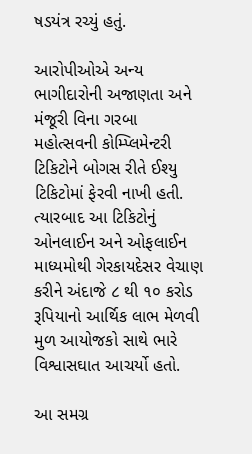ષડયંત્ર રચ્યું હતું.

આરોપીઓએ અન્ય ભાગીદારોની અજાણતા અને મંજૂરી વિના ગરબા મહોત્સવની કોમ્પ્લિમેન્ટરી ટિકિટોને બોગસ રીતે ઈશ્યુ ટિકિટોમાં ફેરવી નાખી હતી. ત્યારબાદ આ ટિકિટોનું ઓનલાઈન અને ઓફલાઈન માધ્યમોથી ગેરકાયદેસર વેચાણ કરીને અંદાજે ૮ થી ૧૦ કરોડ રૂપિયાનો આર્થિક લાભ મેળવી મુળ આયોજકો સાથે ભારે વિશ્વાસઘાત આચર્યો હતો.

આ સમગ્ર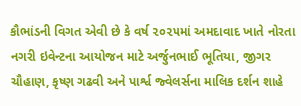કૌભાંડની વિગત એવી છે કે વર્ષ ૨૦૨૫માં અમદાવાદ ખાતે નોરતા નગરી ઇવેન્ટના આયોજન માટે અર્જુનભાઈ ભૂતિયા, જીગર ચૌહાણ, કૃષ્ણ ગઢવી અને પાર્શ્વ જ્વેલર્સના માલિક દર્શન શાહે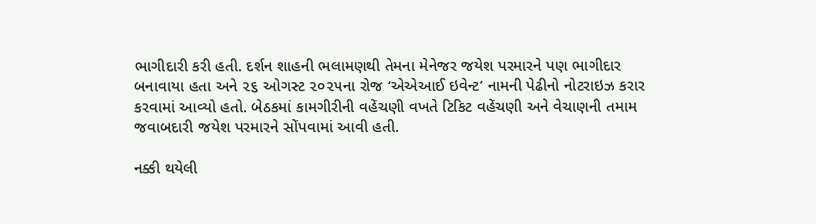ભાગીદારી કરી હતી. દર્શન શાહની ભલામણથી તેમના મેનેજર જયેશ પરમારને પણ ભાગીદાર બનાવાયા હતા અને ૨૬ ઓગસ્ટ ૨૦૨૫ના રોજ ‘એએઆઈ ઇવેન્ટ’ નામની પેઢીનો નોટરાઇઝ કરાર કરવામાં આવ્યો હતો. બેઠકમાં કામગીરીની વહેંચણી વખતે ટિકિટ વહેંચણી અને વેચાણની તમામ જવાબદારી જયેશ પરમારને સોંપવામાં આવી હતી.

નક્કી થયેલી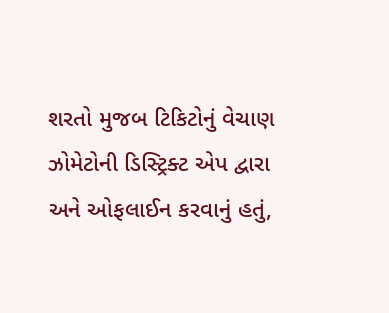શરતો મુજબ ટિકિટોનું વેચાણ ઝોમેટોની ડિસ્ટ્રિક્ટ એપ દ્વારા અને ઓફલાઈન કરવાનું હતું,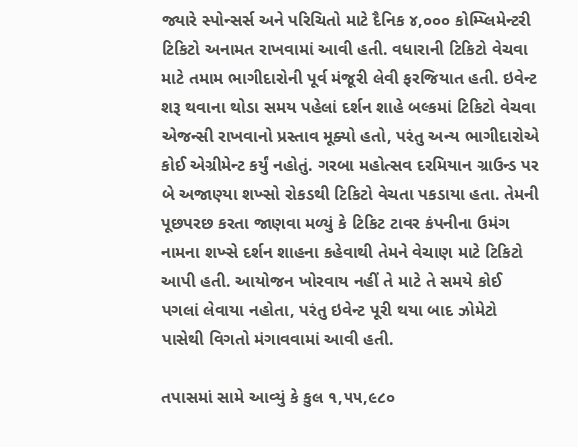જ્યારે સ્પોન્સર્સ અને પરિચિતો માટે દૈનિક ૪,૦૦૦ કોમ્પ્લિમેન્ટરી ટિકિટો અનામત રાખવામાં આવી હતી. વધારાની ટિકિટો વેચવા માટે તમામ ભાગીદારોની પૂર્વ મંજૂરી લેવી ફરજિયાત હતી. ઇવેન્ટ શરૂ થવાના થોડા સમય પહેલાં દર્શન શાહે બલ્કમાં ટિકિટો વેચવા એજન્સી રાખવાનો પ્રસ્તાવ મૂક્યો હતો, પરંતુ અન્ય ભાગીદારોએ કોઈ એગ્રીમેન્ટ કર્યું નહોતું. ગરબા મહોત્સવ દરમિયાન ગ્રાઉન્ડ પર બે અજાણ્યા શખ્સો રોકડથી ટિકિટો વેચતા પકડાયા હતા. તેમની પૂછપરછ કરતા જાણવા મળ્યું કે ટિકિટ ટાવર કંપનીના ઉમંગ નામના શખ્સે દર્શન શાહના કહેવાથી તેમને વેચાણ માટે ટિકિટો આપી હતી. આયોજન ખોરવાય નહીં તે માટે તે સમયે કોઈ પગલાં લેવાયા નહોતા, પરંતુ ઇવેન્ટ પૂરી થયા બાદ ઝોમેટો પાસેથી વિગતો મંગાવવામાં આવી હતી.

તપાસમાં સામે આવ્યું કે કુલ ૧,૫૫,૯૮૦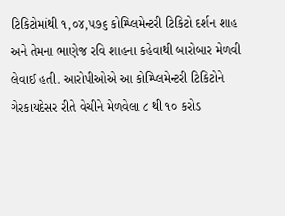ટિકિટોમાંથી ૧,૦૪,૫૭૬ કોમ્પ્લિમેન્ટરી ટિકિટો દર્શન શાહ અને તેમના ભાણેજ રવિ શાહના કહેવાથી બારોબાર મેળવી લેવાઈ હતી. આરોપીઓએ આ કોમ્પ્લિમેન્ટરી ટિકિટોને ગેરકાયદેસર રીતે વેચીને મેળવેલા ૮ થી ૧૦ કરોડ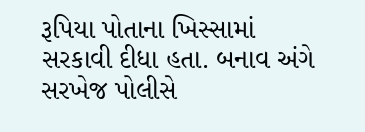રૂપિયા પોતાના ખિસ્સામાં સરકાવી દીધા હતા. બનાવ અંગે સરખેજ પોલીસે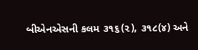બીએનએસની કલમ ૩૧૬(૨), ૩૧૮(૪) અને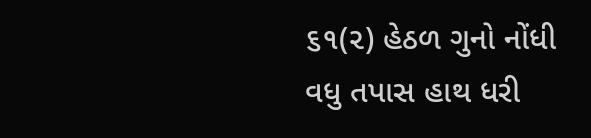૬૧(૨) હેઠળ ગુનો નોંધી વધુ તપાસ હાથ ધરી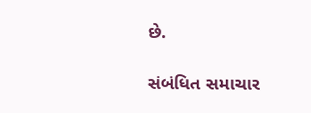છે.

સંબંધિત સમાચાર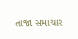તાજા સમાચાર